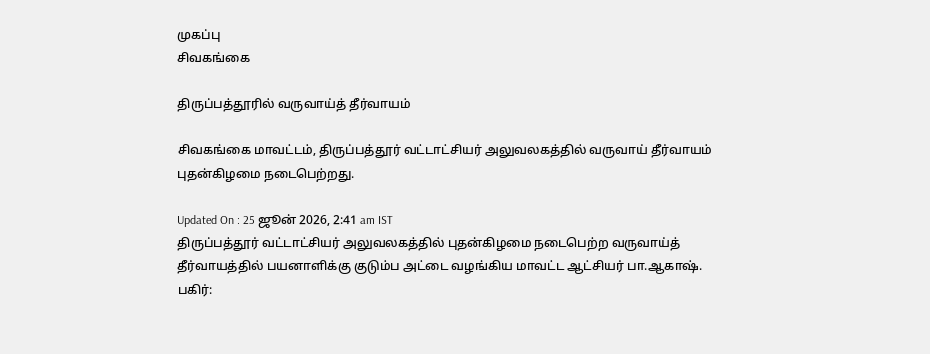முகப்பு
சிவகங்கை

திருப்பத்தூரில் வருவாய்த் தீர்வாயம்

சிவகங்கை மாவட்டம், திருப்பத்தூர் வட்டாட்சியர் அலுவலகத்தில் வருவாய் தீர்வாயம் புதன்கிழமை நடைபெற்றது.

Updated On : 25 ஜூன் 2026, 2:41 am IST
திருப்பத்தூர் வட்டாட்சியர் அலுவலகத்தில் புதன்கிழமை நடைபெற்ற வருவாய்த் தீர்வாயத்தில் பயனாளிக்கு குடும்ப அட்டை வழங்கிய மாவட்ட ஆட்சியர் பா.ஆகாஷ்.
பகிர்: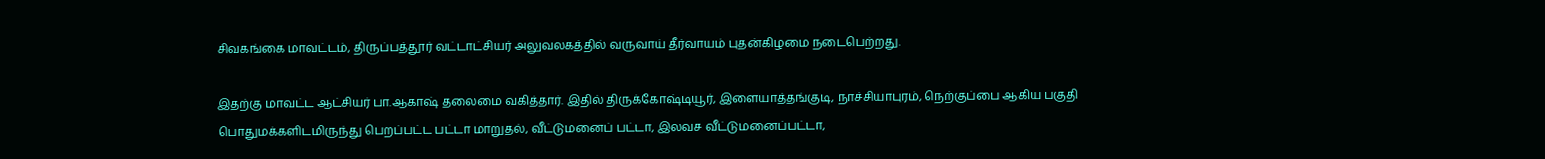சிவகங்கை மாவட்டம், திருப்பத்தூர் வட்டாட்சியர் அலுவலகத்தில் வருவாய் தீர்வாயம் புதன்கிழமை நடைபெற்றது.

இதற்கு மாவட்ட ஆட்சியர் பா.ஆகாஷ் தலைமை வகித்தார். இதில் திருக்கோஷ்டியூர், இளையாத்தங்குடி, நாச்சியாபுரம், நெற்குப்பை ஆகிய பகுதி பொதுமக்களிடமிருந்து பெறப்பட்ட பட்டா மாறுதல், வீட்டுமனைப் பட்டா, இலவச வீட்டுமனைப்பட்டா,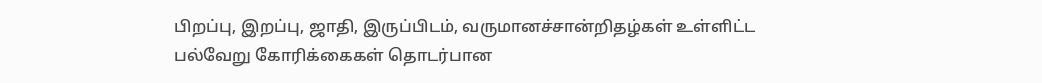பிறப்பு, இறப்பு, ஜாதி, இருப்பிடம், வருமானச்சான்றிதழ்கள் உள்ளிட்ட பல்வேறு கோரிக்கைகள் தொடர்பான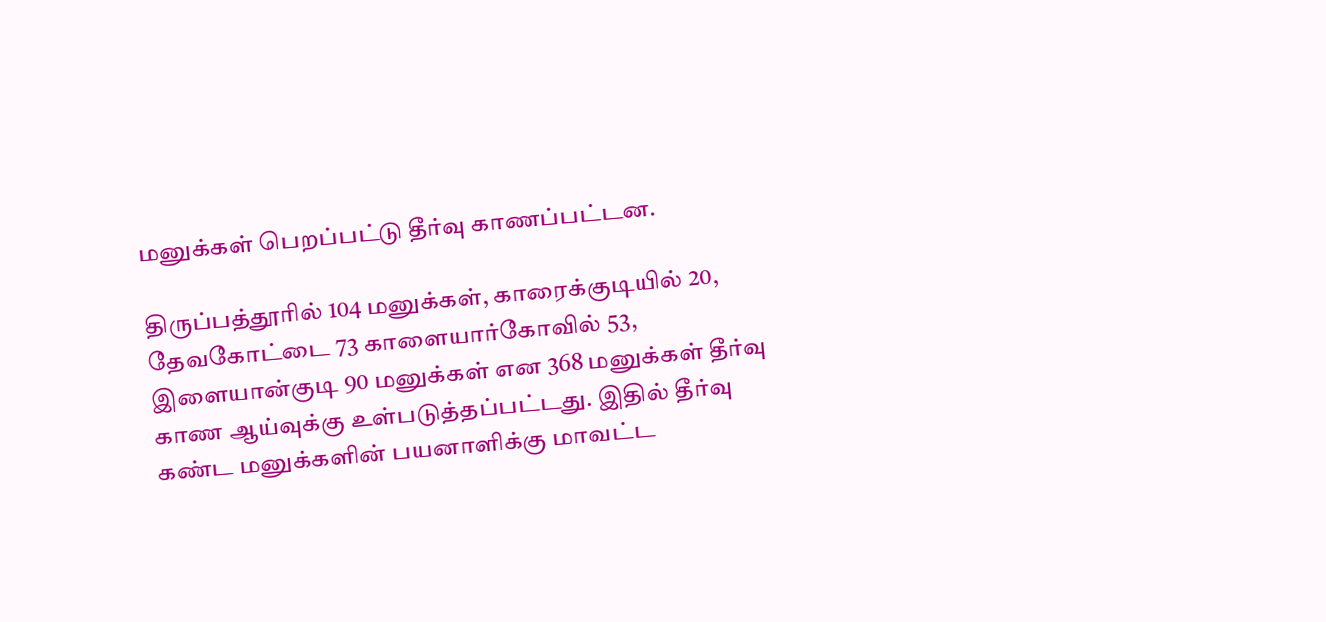மனுக்கள் பெறப்பட்டு தீர்வு காணப்பட்டன.

திருப்பத்தூரில் 104 மனுக்கள், காரைக்குடியில் 20, தேவகோட்டை 73 காளையார்கோவில் 53, இளையான்குடி 90 மனுக்கள் என 368 மனுக்கள் தீர்வு காண ஆய்வுக்கு உள்படுத்தப்பட்டது. இதில் தீர்வு கண்ட மனுக்களின் பயனாளிக்கு மாவட்ட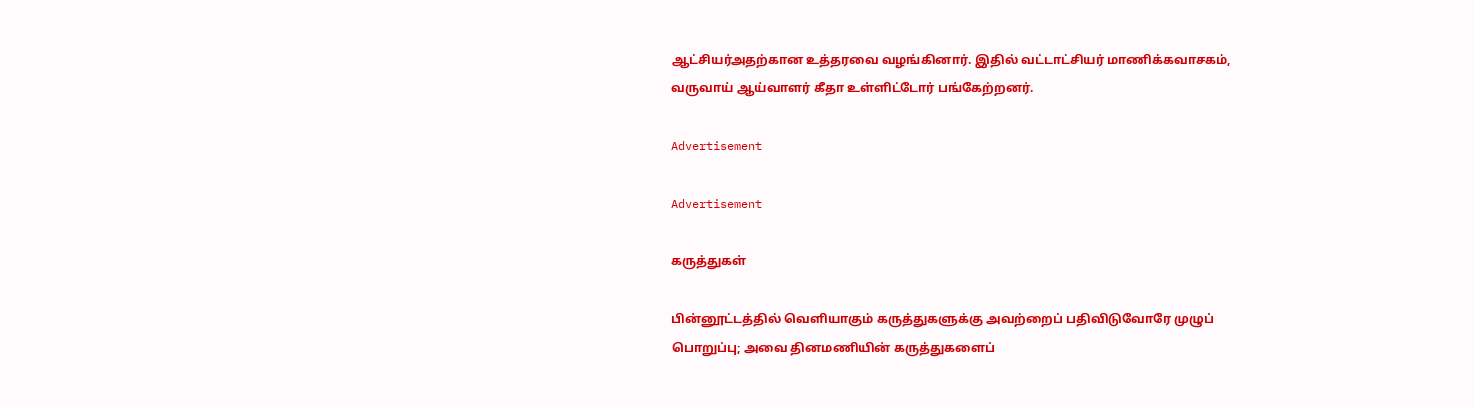ஆட்சியர்அதற்கான உத்தரவை வழங்கினார். இதில் வட்டாட்சியர் மாணிக்கவாசகம், வருவாய் ஆய்வாளர் கீதா உள்ளிட்டோர் பங்கேற்றனர்.

Advertisement

Advertisement

கருத்துகள்

பின்னூட்டத்தில் வெளியாகும் கருத்துகளுக்கு அவற்றைப் பதிவிடுவோரே முழுப் பொறுப்பு; அவை தினமணியின் கருத்துகளைப்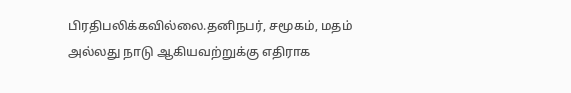பிரதிபலிக்கவில்லை.தனிநபர், சமூகம், மதம் அல்லது நாடு ஆகியவற்றுக்கு எதிராக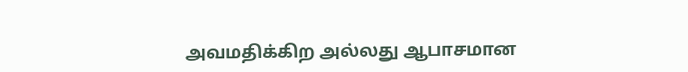அவமதிக்கிற அல்லது ஆபாசமான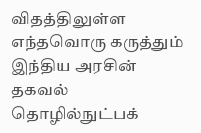விதத்திலுள்ள எந்தவொரு கருத்தும் இந்திய அரசின் தகவல் தொழில்நுட்பக்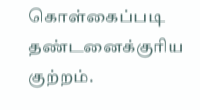கொள்கைப்படி தண்டனைக்குரிய குற்றம்.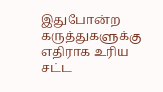இதுபோன்ற கருத்துகளுக்கு எதிராக உரிய சட்ட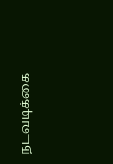நடவடிக்கை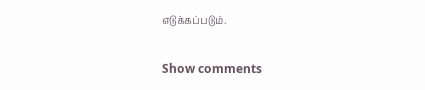எடுக்கப்படும்.

Show comments